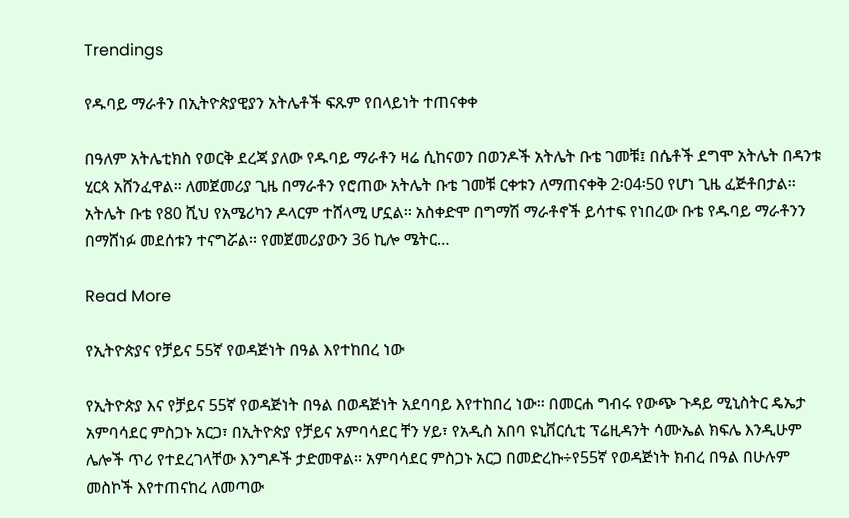Trendings

የዱባይ ማራቶን በኢትዮጵያዊያን አትሌቶች ፍጹም የበላይነት ተጠናቀቀ

በዓለም አትሌቲክስ የወርቅ ደረጃ ያለው የዱባይ ማራቶን ዛሬ ሲከናወን በወንዶች አትሌት ቡቴ ገመቹ፤ በሴቶች ደግሞ አትሌት በዳንቱ ሂርጳ አሸንፈዋል፡፡ ለመጀመሪያ ጊዜ በማራቶን የሮጠው አትሌት ቡቴ ገመቹ ርቀቱን ለማጠናቀቅ 2፡04፡50 የሆነ ጊዜ ፈጅቶበታል፡፡ አትሌት ቡቴ የ80 ሺህ የአሜሪካን ዶላርም ተሸላሚ ሆኗል፡፡ አስቀድሞ በግማሽ ማራቶኖች ይሳተፍ የነበረው ቡቴ የዱባይ ማራቶንን በማሸነፉ መደሰቱን ተናግሯል፡፡ የመጀመሪያውን 36 ኪሎ ሜትር…

Read More

የኢትዮጵያና የቻይና 55ኛ የወዳጅነት በዓል እየተከበረ ነው

የኢትዮጵያ እና የቻይና 55ኛ የወዳጅነት በዓል በወዳጅነት አደባባይ እየተከበረ ነው፡፡ በመርሐ ግብሩ የውጭ ጉዳይ ሚኒስትር ዴኤታ አምባሳደር ምስጋኑ አርጋ፣ በኢትዮጵያ የቻይና አምባሳደር ቸን ሃይ፣ የአዲስ አበባ ዩኒቨርሲቲ ፕሬዚዳንት ሳሙኤል ክፍሌ እንዲሁም ሌሎች ጥሪ የተደረገላቸው እንግዶች ታድመዋል፡፡ አምባሳደር ምስጋኑ አርጋ በመድረኩ÷የ55ኛ የወዳጅነት ክብረ በዓል በሁሉም መስኮች እየተጠናከረ ለመጣው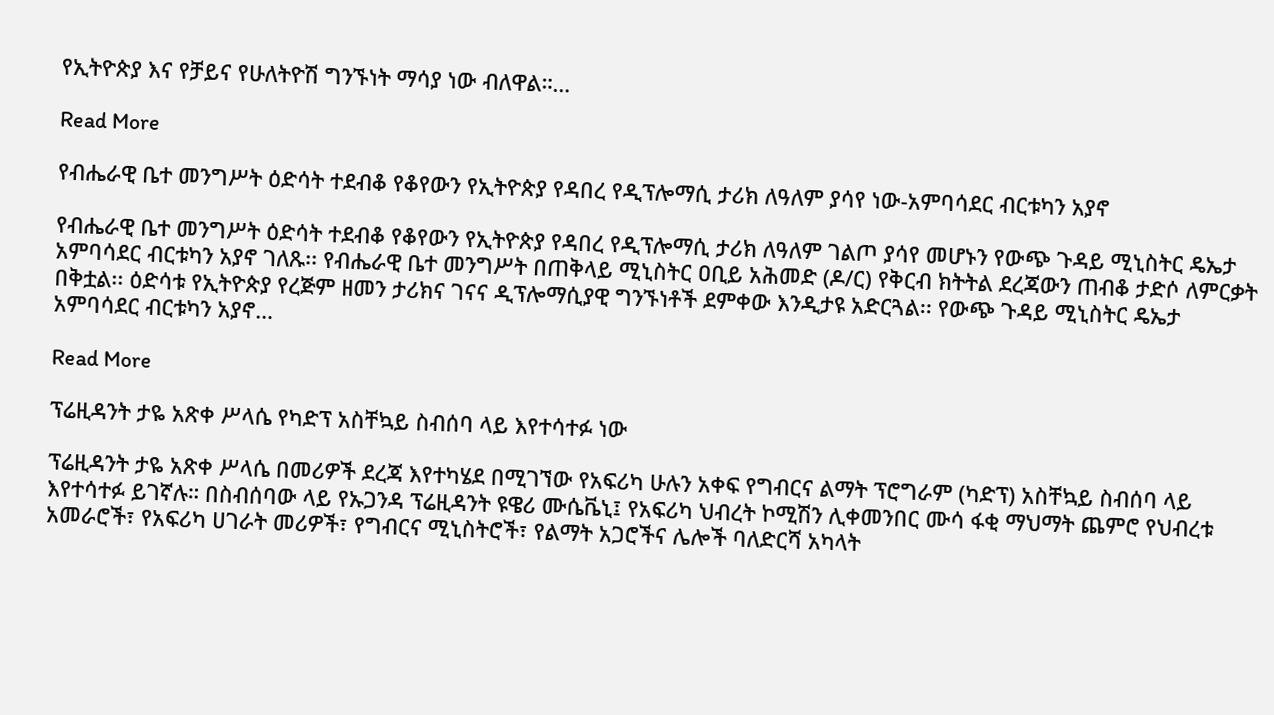የኢትዮጵያ እና የቻይና የሁለትዮሽ ግንኙነት ማሳያ ነው ብለዋል።…

Read More

የብሔራዊ ቤተ መንግሥት ዕድሳት ተደብቆ የቆየውን የኢትዮጵያ የዳበረ የዲፕሎማሲ ታሪክ ለዓለም ያሳየ ነው-አምባሳደር ብርቱካን አያኖ

የብሔራዊ ቤተ መንግሥት ዕድሳት ተደብቆ የቆየውን የኢትዮጵያ የዳበረ የዲፕሎማሲ ታሪክ ለዓለም ገልጦ ያሳየ መሆኑን የውጭ ጉዳይ ሚኒስትር ዴኤታ አምባሳደር ብርቱካን አያኖ ገለጹ፡፡ የብሔራዊ ቤተ መንግሥት በጠቅላይ ሚኒስትር ዐቢይ አሕመድ (ዶ/ር) የቅርብ ክትትል ደረጃውን ጠብቆ ታድሶ ለምርቃት በቅቷል፡፡ ዕድሳቱ የኢትዮጵያ የረጅም ዘመን ታሪክና ገናና ዲፕሎማሲያዊ ግንኙነቶች ደምቀው እንዲታዩ አድርጓል፡፡ የውጭ ጉዳይ ሚኒስትር ዴኤታ አምባሳደር ብርቱካን አያኖ…

Read More

ፕሬዚዳንት ታዬ አጽቀ ሥላሴ የካድፕ አስቸኳይ ስብሰባ ላይ እየተሳተፉ ነው

ፕሬዚዳንት ታዬ አጽቀ ሥላሴ በመሪዎች ደረጃ እየተካሄደ በሚገኘው የአፍሪካ ሁሉን አቀፍ የግብርና ልማት ፕሮግራም (ካድፕ) አስቸኳይ ስብሰባ ላይ እየተሳተፉ ይገኛሉ። በስብሰባው ላይ የኡጋንዳ ፕሬዚዳንት ዩዌሪ ሙሴቬኒ፤ የአፍሪካ ህብረት ኮሚሽን ሊቀመንበር ሙሳ ፋቂ ማህማት ጨምሮ የህብረቱ አመራሮች፣ የአፍሪካ ሀገራት መሪዎች፣ የግብርና ሚኒስትሮች፣ የልማት አጋሮችና ሌሎች ባለድርሻ አካላት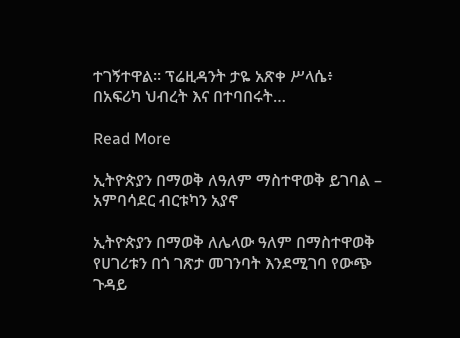ተገኝተዋል። ፕሬዚዳንት ታዬ አጽቀ ሥላሴ፥ በአፍሪካ ህብረት እና በተባበሩት…

Read More

ኢትዮጵያን በማወቅ ለዓለም ማስተዋወቅ ይገባል – አምባሳደር ብርቱካን አያኖ

ኢትዮጵያን በማወቅ ለሌላው ዓለም በማስተዋወቅ የሀገሪቱን በጎ ገጽታ መገንባት እንደሚገባ የውጭ ጉዳይ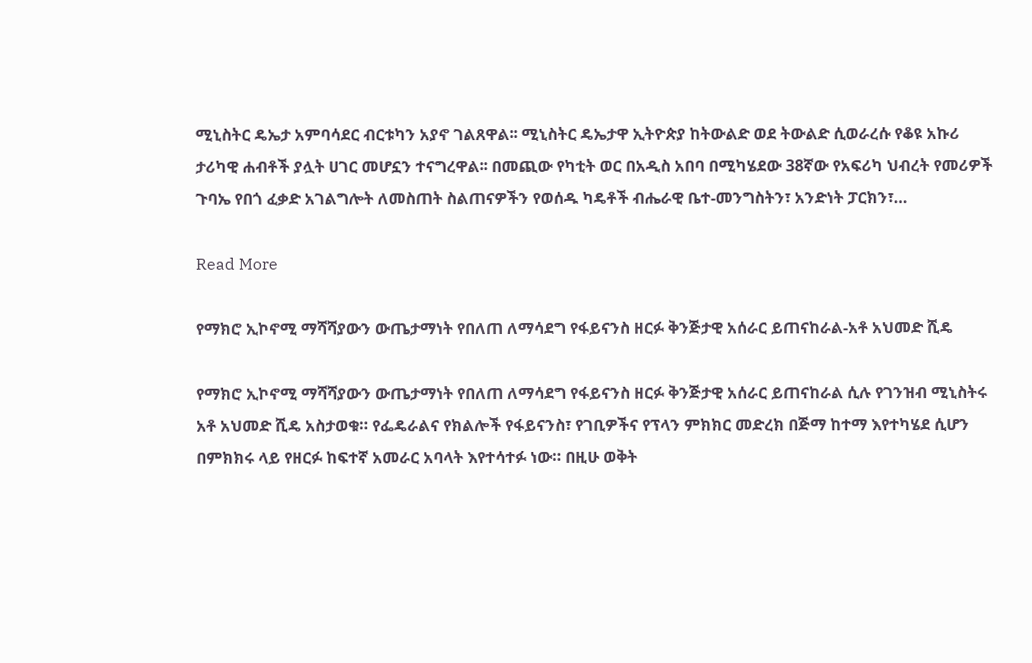ሚኒስትር ዴኤታ አምባሳደር ብርቱካን አያኖ ገልጸዋል፡፡ ሚኒስትር ዴኤታዋ ኢትዮጵያ ከትውልድ ወደ ትውልድ ሲወራረሱ የቆዩ አኩሪ ታሪካዊ ሐብቶች ያሏት ሀገር መሆኗን ተናግረዋል፡፡ በመጪው የካቲት ወር በአዲስ አበባ በሚካሄደው 38ኛው የአፍሪካ ህብረት የመሪዎች ጉባኤ የበጎ ፈቃድ አገልግሎት ለመስጠት ስልጠናዎችን የወሰዱ ካዴቶች ብሔራዊ ቤተ-መንግስትን፣ አንድነት ፓርክን፣…

Read More

የማክሮ ኢኮኖሚ ማሻሻያውን ውጤታማነት የበለጠ ለማሳደግ የፋይናንስ ዘርፉ ቅንጅታዊ አሰራር ይጠናከራል-አቶ አህመድ ሺዴ

የማክሮ ኢኮኖሚ ማሻሻያውን ውጤታማነት የበለጠ ለማሳደግ የፋይናንስ ዘርፉ ቅንጅታዊ አሰራር ይጠናከራል ሲሉ የገንዝብ ሚኒስትሩ አቶ አህመድ ሺዴ አስታወቁ። የፌዴራልና የክልሎች የፋይናንስ፣ የገቢዎችና የፕላን ምክክር መድረክ በጅማ ከተማ እየተካሄደ ሲሆን በምክክሩ ላይ የዘርፉ ከፍተኛ አመራር አባላት እየተሳተፉ ነው። በዚሁ ወቅት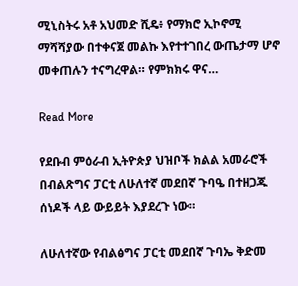ሚኒስትሩ አቶ አህመድ ሺዴ፥ የማክሮ ኢኮኖሚ ማሻሻያው በተቀናጀ መልኩ እየተተገበረ ውጤታማ ሆኖ መቀጠሉን ተናግረዋል። የምክክሩ ዋና…

Read More

የደቡብ ምዕራብ ኢትዮጵያ ህዝቦች ክልል አመራሮች በብልጽግና ፓርቲ ለሁለተኛ መደበኛ ጉባዔ በተዘጋጁ ሰነዶች ላይ ውይይት እያደረጉ ነው።

ለሁለተኛው የብልፅግና ፓርቲ መደበኛ ጉባኤ ቅድመ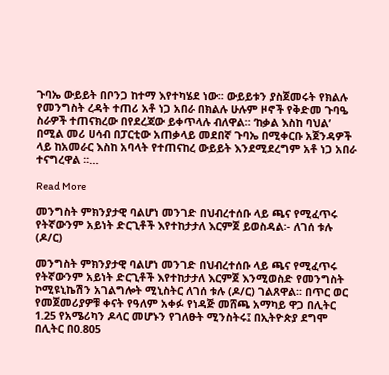ጉባኤ ውይይት በቦንጋ ከተማ እየተካሄደ ነው፡፡ ውይይቱን ያስጀመሩት የክልሉ የመንግስት ረዳት ተጠሪ አቶ ነጋ አበራ በክልሉ ሁሉም ዞኖች የቅድመ ጉባዔ ስራዎች ተጠናክረው በየደረጃው ይቀጥላሉ ብለዋል። ‘ከቃል እስከ ባህል’ በሚል መሪ ሀሳብ በፓርቲው አጠቃላይ መደበኛ ጉባኤ በሚቀርቡ አጀንዳዎች ላይ ከአመራር እስከ አባላት የተጠናከረ ውይይት እንደሚደረግም አቶ ነጋ አበራ ተናግረዋል ፡፡…

Read More

መንግስት ምክንያታዊ ባልሆነ መንገድ በህብረተሰቡ ላይ ጫና የሚፈጥሩ የትኛውንም አይነት ድርጊቶች እየተከታታለ እርምጀ ይወስዳል፡- ለገሰ ቱሉ (ዶ/ር)

መንግስት ምክንያታዊ ባልሆነ መንገድ በህብረተሰቡ ላይ ጫና የሚፈጥሩ የትኛውንም አይነት ድርጊቶች እየተከታታለ እርምጀ እንሚወስድ የመንግስት ኮሚዩኒኬሽን አገልግሎት ሚኒስትር ለገሰ ቱሉ (ዶ/ር) ገልጸዋል፡፡ በጥር ወር የመጀመሪያዎቹ ቀናት የዓለም አቀፉ የነዳጅ መሸጫ አማካይ ዋጋ በሊትር 1.25 የአሜሪካን ዶላር መሆኑን የገለፁት ሚንስትሩ፤ በኢትዮጵያ ደግሞ በሊትር በ0.805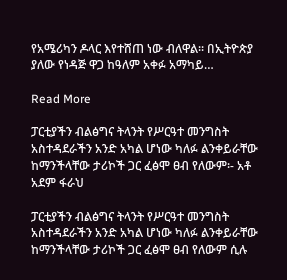የአሜሪካን ዶላር እየተሸጠ ነው ብለዋል፡፡ በኢትዮጵያ ያለው የነዳጅ ዋጋ ከዓለም አቀፉ አማካይ…

Read More

ፓርቲያችን ብልፅግና ትላንት የሥርዓተ መንግስት አስተዳደራችን አንድ አካል ሆነው ካለፉ ልንቀይራቸው ከማንችላቸው ታሪኮች ጋር ፈፅሞ ፀብ የለውም፡- አቶ አደም ፋራህ

ፓርቲያችን ብልፅግና ትላንት የሥርዓተ መንግስት አስተዳደራችን አንድ አካል ሆነው ካለፉ ልንቀይራቸው ከማንችላቸው ታሪኮች ጋር ፈፅሞ ፀብ የለውም ሲሉ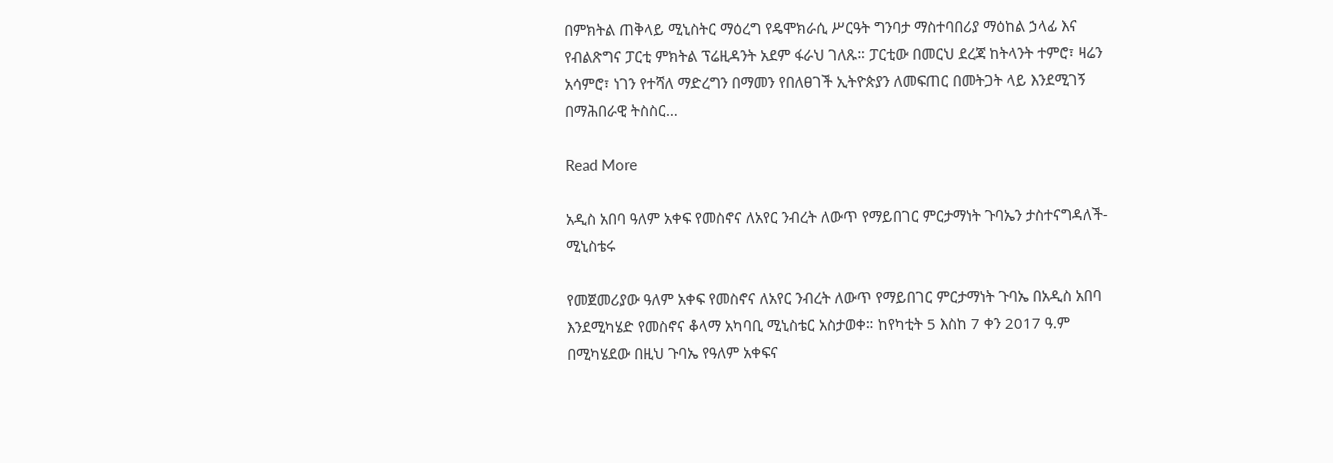በምክትል ጠቅላይ ሚኒስትር ማዕረግ የዴሞክራሲ ሥርዓት ግንባታ ማስተባበሪያ ማዕከል ኃላፊ እና የብልጽግና ፓርቲ ምክትል ፕሬዚዳንት አደም ፋራህ ገለጹ። ፓርቲው በመርህ ደረጃ ከትላንት ተምሮ፣ ዛሬን አሳምሮ፣ ነገን የተሻለ ማድረግን በማመን የበለፀገች ኢትዮጵያን ለመፍጠር በመትጋት ላይ እንደሚገኝ በማሕበራዊ ትስስር…

Read More

አዲስ አበባ ዓለም አቀፍ የመስኖና ለአየር ንብረት ለውጥ የማይበገር ምርታማነት ጉባኤን ታስተናግዳለች- ሚኒስቴሩ

የመጀመሪያው ዓለም አቀፍ የመስኖና ለአየር ንብረት ለውጥ የማይበገር ምርታማነት ጉባኤ በአዲስ አበባ እንደሚካሄድ የመስኖና ቆላማ አካባቢ ሚኒስቴር አስታወቀ። ከየካቲት 5 እስከ 7 ቀን 2017 ዓ.ም በሚካሄደው በዚህ ጉባኤ የዓለም አቀፍና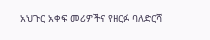አህጉር አቀፍ መሪዎችና የዘርፉ ባለድርሻ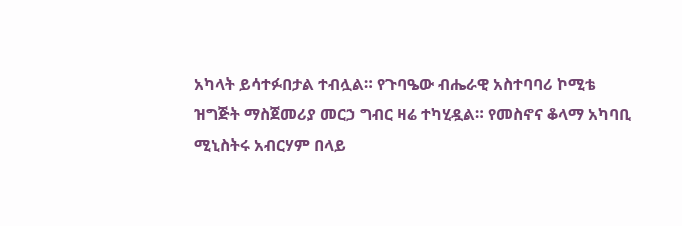አካላት ይሳተፉበታል ተብሏል። የጉባዔው ብሔራዊ አስተባባሪ ኮሚቴ ዝግጅት ማስጀመሪያ መርኃ ግብር ዛሬ ተካሂዷል። የመስኖና ቆላማ አካባቢ ሚኒስትሩ አብርሃም በላይ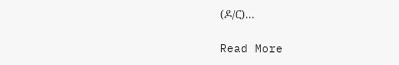(ዶ/ር)…

Read More